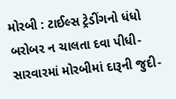મોરબી : ટાઈલ્સ ટ્રેડીંગનો ધંધો બરોબર ન ચાલતા દવા પીધી-સારવારમાં મોરબીમાં દારૂની જુદી-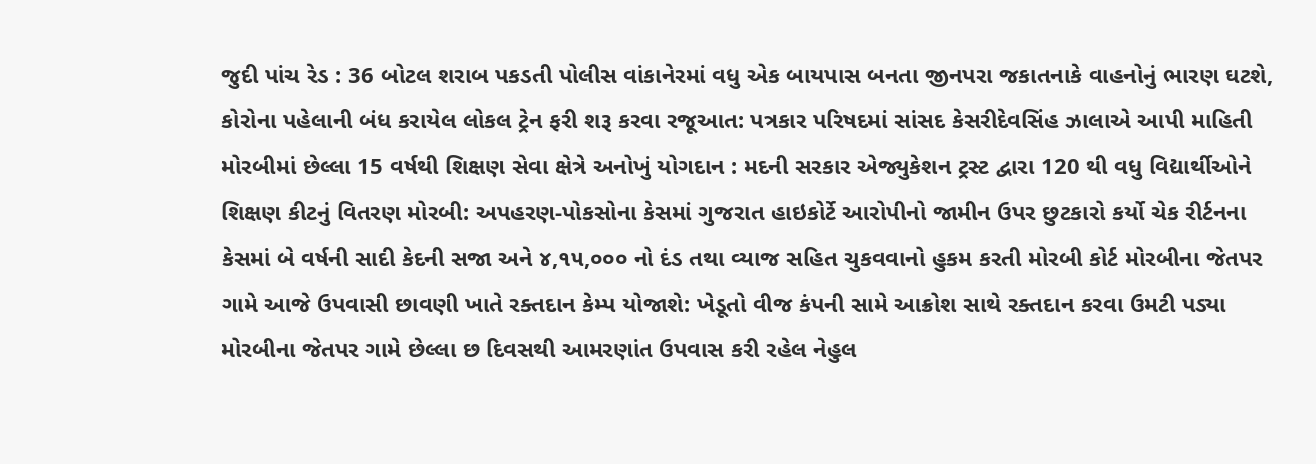જુદી પાંચ રેડ : 36 બોટલ શરાબ પકડતી પોલીસ વાંકાનેરમાં વધુ એક બાયપાસ બનતા જીનપરા જકાતનાકે વાહનોનું ભારણ ઘટશે, કોરોના પહેલાની બંધ કરાયેલ લોકલ ટ્રેન ફરી શરૂ કરવા રજૂઆત: પત્રકાર પરિષદમાં સાંસદ કેસરીદેવસિંહ ઝાલાએ આપી માહિતી મોરબીમાં છેલ્લા 15 વર્ષથી શિક્ષણ સેવા ક્ષેત્રે અનોખું યોગદાન : મદની સરકાર એજ્યુકેશન ટ્રસ્ટ દ્વારા 120 થી વધુ વિદ્યાર્થીઓને શિક્ષણ કીટનું વિતરણ મોરબી: અપહરણ-પોકસોના કેસમાં ગુજરાત હાઇકોર્ટે આરોપીનો જામીન ઉપર છુટકારો કર્યો ચેક રીર્ટનના કેસમાં બે વર્ષની સાદી કેદની સજા અને ૪,૧૫,૦૦૦ નો દંડ તથા વ્યાજ સહિત ચુકવવાનો હુકમ કરતી મોરબી કોર્ટ મોરબીના જેતપર ગામે આજે ઉપવાસી છાવણી ખાતે રક્તદાન કેમ્પ યોજાશે: ખેડૂતો વીજ કંપની સામે આક્રોશ સાથે રક્તદાન કરવા ઉમટી પડ્યા મોરબીના જેતપર ગામે છેલ્લા છ દિવસથી આમરણાંત ઉપવાસ કરી રહેલ નેહુલ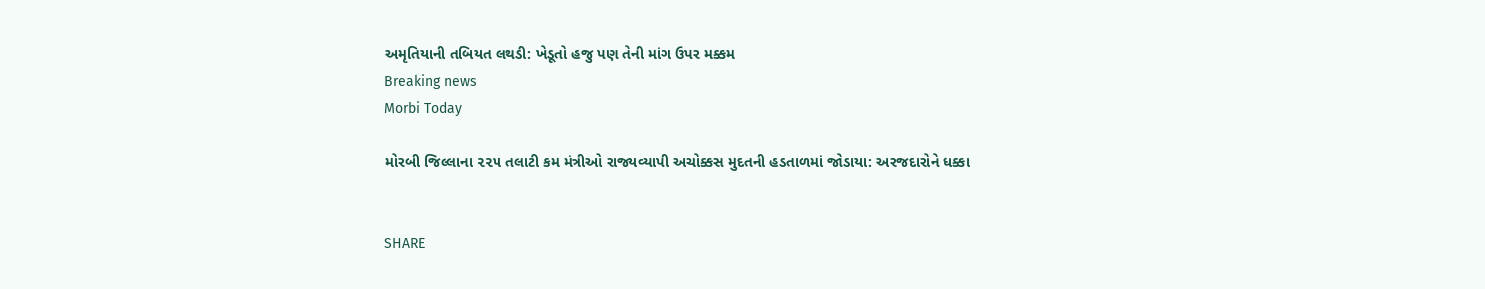અમૃતિયાની તબિયત લથડી: ખેડૂતો હજુ પણ તેની માંગ ઉપર મક્કમ
Breaking news
Morbi Today

મોરબી જિલ્લાના ૨૨૫ તલાટી કમ મંત્રીઓ રાજ્યવ્યાપી અચોક્કસ મુદતની હડતાળમાં જોડાયા: અરજદારોને ધક્કા


SHARE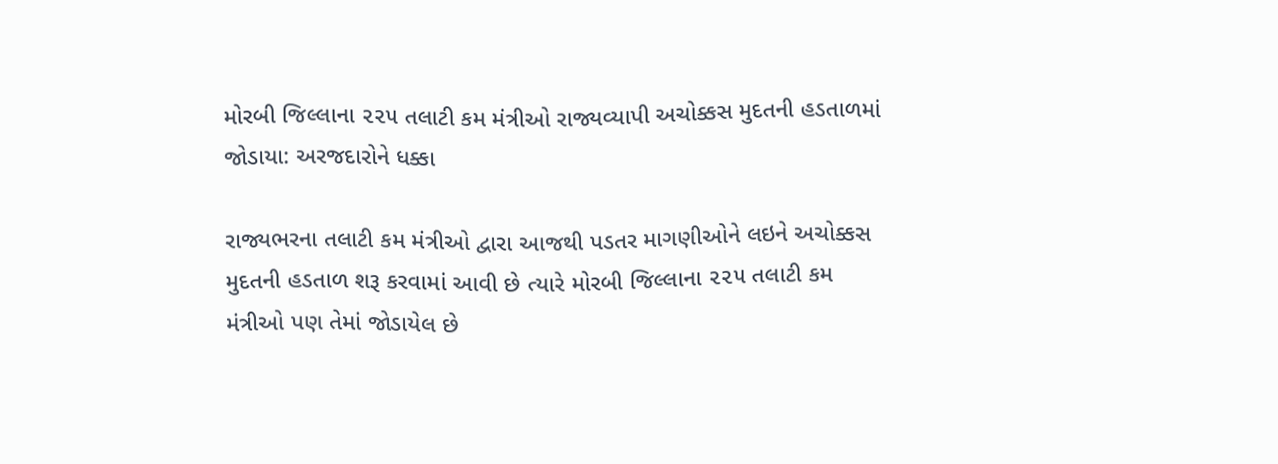મોરબી જિલ્લાના ૨૨૫ તલાટી કમ મંત્રીઓ રાજ્યવ્યાપી અચોક્કસ મુદતની હડતાળમાં જોડાયા: અરજદારોને ધક્કા

રાજ્યભરના તલાટી કમ મંત્રીઓ દ્વારા આજથી પડતર માગણીઓને લઇને અચોક્કસ મુદતની હડતાળ શરૂ કરવામાં આવી છે ત્યારે મોરબી જિલ્લાના ૨૨૫ તલાટી કમ મંત્રીઓ પણ તેમાં જોડાયેલ છે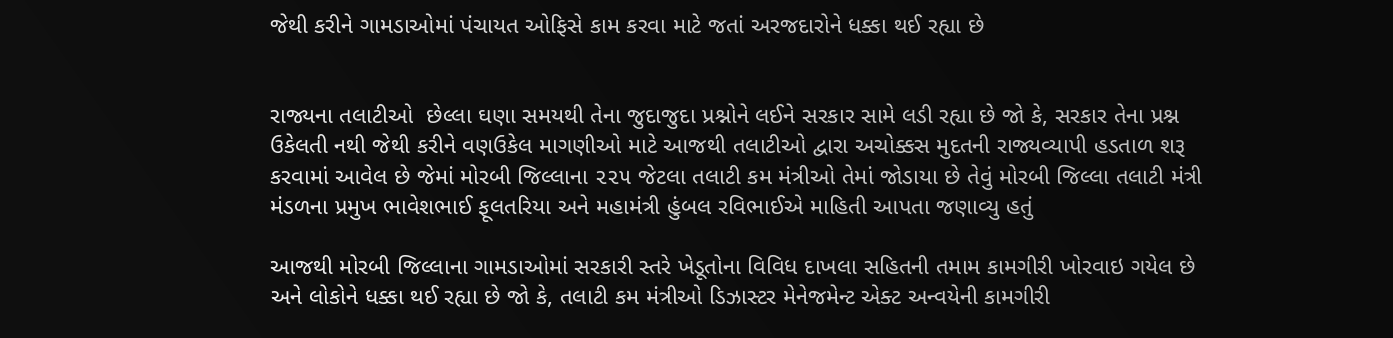જેથી કરીને ગામડાઓમાં પંચાયત ઓફિસે કામ કરવા માટે જતાં અરજદારોને ધક્કા થઈ રહ્યા છે


રાજ્યના તલાટીઓ  છેલ્લા ઘણા સમયથી તેના જુદાજુદા પ્રશ્નોને લઈને સરકાર સામે લડી રહ્યા છે જો કે, સરકાર તેના પ્રશ્ન ઉકેલતી નથી જેથી કરીને વણઉકેલ માગણીઓ માટે આજથી તલાટીઓ દ્વારા અચોક્કસ મુદતની રાજ્યવ્યાપી હડતાળ શરૂ કરવામાં આવેલ છે જેમાં મોરબી જિલ્લાના ૨૨૫ જેટલા તલાટી કમ મંત્રીઓ તેમાં જોડાયા છે તેવું મોરબી જિલ્લા તલાટી મંત્રી મંડળના પ્રમુખ ભાવેશભાઈ ફૂલતરિયા અને મહામંત્રી હુંબલ રવિભાઈએ માહિતી આપતા જણાવ્યુ હતું

આજથી મોરબી જિલ્લાના ગામડાઓમાં સરકારી સ્તરે ખેડૂતોના વિવિધ દાખલા સહિતની તમામ કામગીરી ખોરવાઇ ગયેલ છે અને લોકોને ધક્કા થઈ રહ્યા છે જો કે, તલાટી કમ મંત્રીઓ ડિઝાસ્ટર મેનેજમેન્ટ એક્ટ અન્વયેની કામગીરી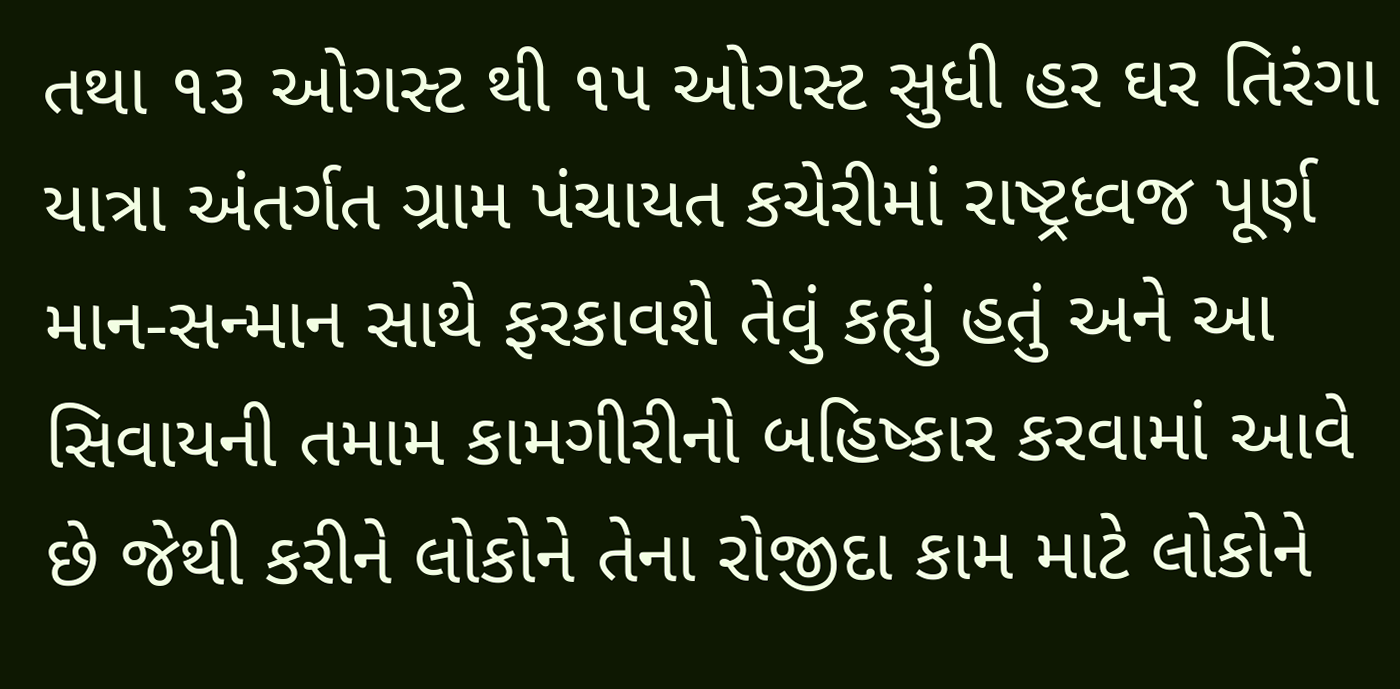તથા ૧૩ ઓગસ્ટ થી ૧૫ ઓગસ્ટ સુધી હર ઘર તિરંગા યાત્રા અંતર્ગત ગ્રામ પંચાયત કચેરીમાં રાષ્ટ્રધ્વજ પૂર્ણ માન-સન્માન સાથે ફરકાવશે તેવું કહ્યું હતું અને આ સિવાયની તમામ કામગીરીનો બહિષ્કાર કરવામાં આવે છે જેથી કરીને લોકોને તેના રોજીદા કામ માટે લોકોને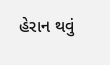હેરાન થવું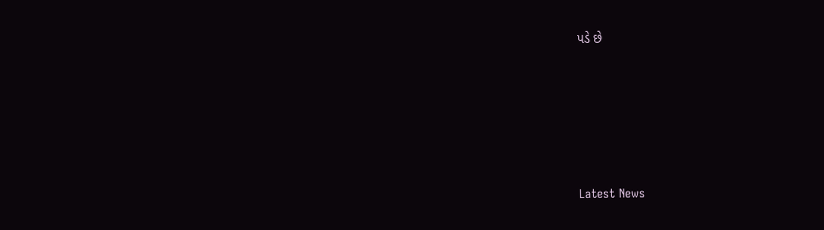પડે છે






Latest News